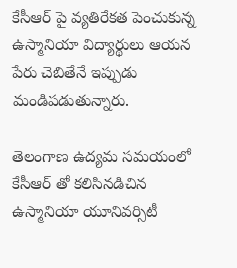కేసీఆర్ పై వ్యతిరేకత పెంచుకున్న ఉస్మానియా విద్యార్థులు ఆయన పేరు చెబితేనే ఇప్పుడు మండిపడుతున్నారు.

తెలంగాణ ఉద్యమ సమయంలో కేసీఆర్ తో కలిసినడిచిన ఉస్మానియా యూనివర్సిటీ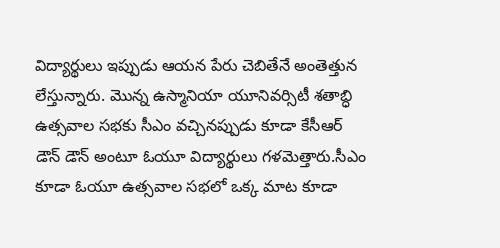విద్యార్థులు ఇప్పుడు ఆయన పేరు చెబితేనే అంతెత్తున లేస్తున్నారు. మొన్న ఉస్మానియా యూనివర్సిటీ శతాబ్ధి ఉత్సవాల సభకు సీఎం వచ్చినప్పుడు కూడా కేసీఆర్ డౌన్ డౌన్ అంటూ ఓయూ విద్యార్థులు గళమెత్తారు.సీఎం కూడా ఓయూ ఉత్సవాల సభలో ఒక్క మాట కూడా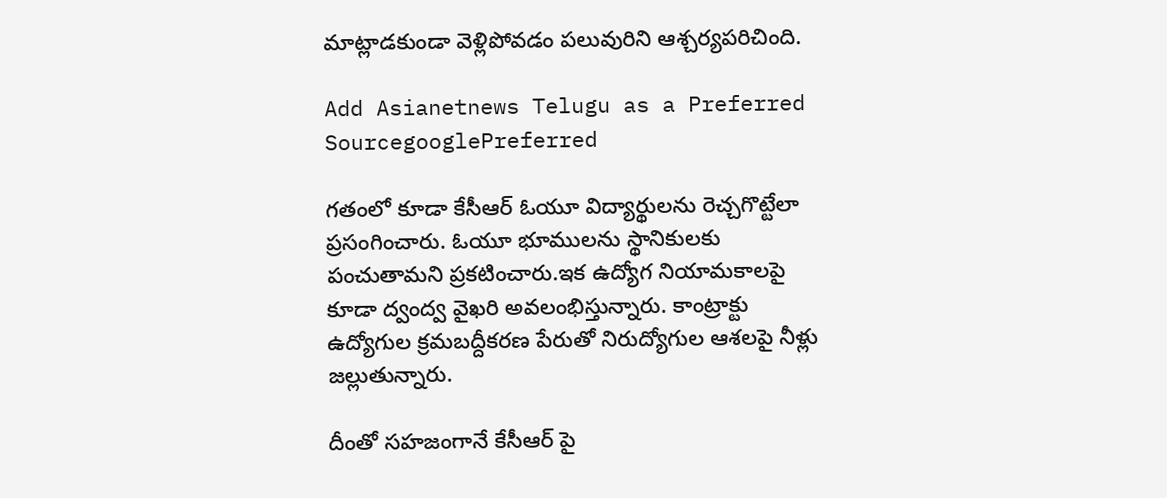మాట్లాడకుండా వెళ్లిపోవడం పలువురిని ఆశ్చర్యపరిచింది.

Add Asianetnews Telugu as a Preferred SourcegooglePreferred

గతంలో కూడా కేసీఆర్ ఓయూ విద్యార్థులను రెచ్చగొట్టేలా ప్రసంగించారు. ఓయూ భూములను స్థానికులకు పంచుతామని ప్రకటించారు.ఇక ఉద్యోగ నియామకాలపై కూడా ద్వంద్వ వైఖరి అవలంభిస్తున్నారు. కాంట్రాక్టు ఉద్యోగుల క్రమబద్దీకరణ పేరుతో నిరుద్యోగుల ఆశలపై నీళ్లు జల్లుతున్నారు.

దీంతో సహజంగానే కేసీఆర్ పై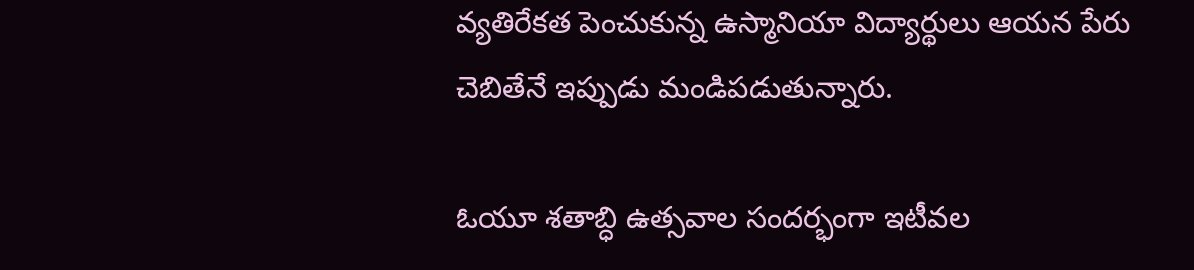వ్యతిరేకత పెంచుకున్న ఉస్మానియా విద్యార్థులు ఆయన పేరు చెబితేనే ఇప్పుడు మండిపడుతున్నారు.

ఓయూ శతాబ్ధి ఉత్సవాల సందర్భంగా ఇటీవల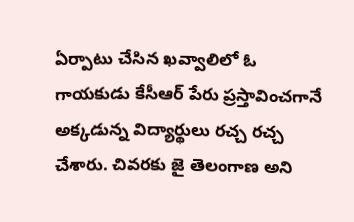ఏర్పాటు చేసిన ఖవ్వాలిలో ఓ గాయకుడు కేసీఆర్ పేరు ప్రస్తావించగానే అక్కడున్న విద్యార్థులు రచ్చ రచ్చ చేశారు. చివరకు జై తెలంగాణ అని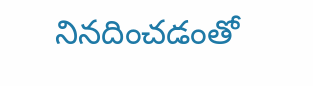నినదించడంతో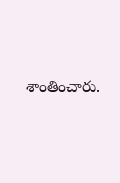శాంతించారు.